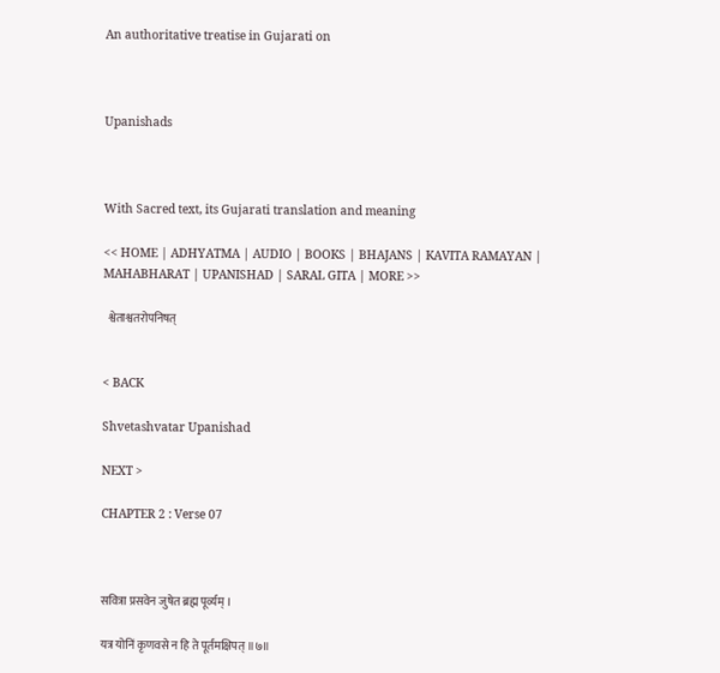An authoritative treatise in Gujarati on



Upanishads



With Sacred text, its Gujarati translation and meaning

<< HOME | ADHYATMA | AUDIO | BOOKS | BHAJANS | KAVITA RAMAYAN | MAHABHARAT | UPANISHAD | SARAL GITA | MORE >>

  श्वेताश्वतरोपनिषत्


< BACK

Shvetashvatar Upanishad

NEXT >

CHAPTER 2 : Verse 07



सवित्रा प्रसवेन जुषेत ब्रह्म पूर्व्यम् ।

यत्र योनिं कृणवसे न हि ते पूर्तमक्षिपत् ॥७॥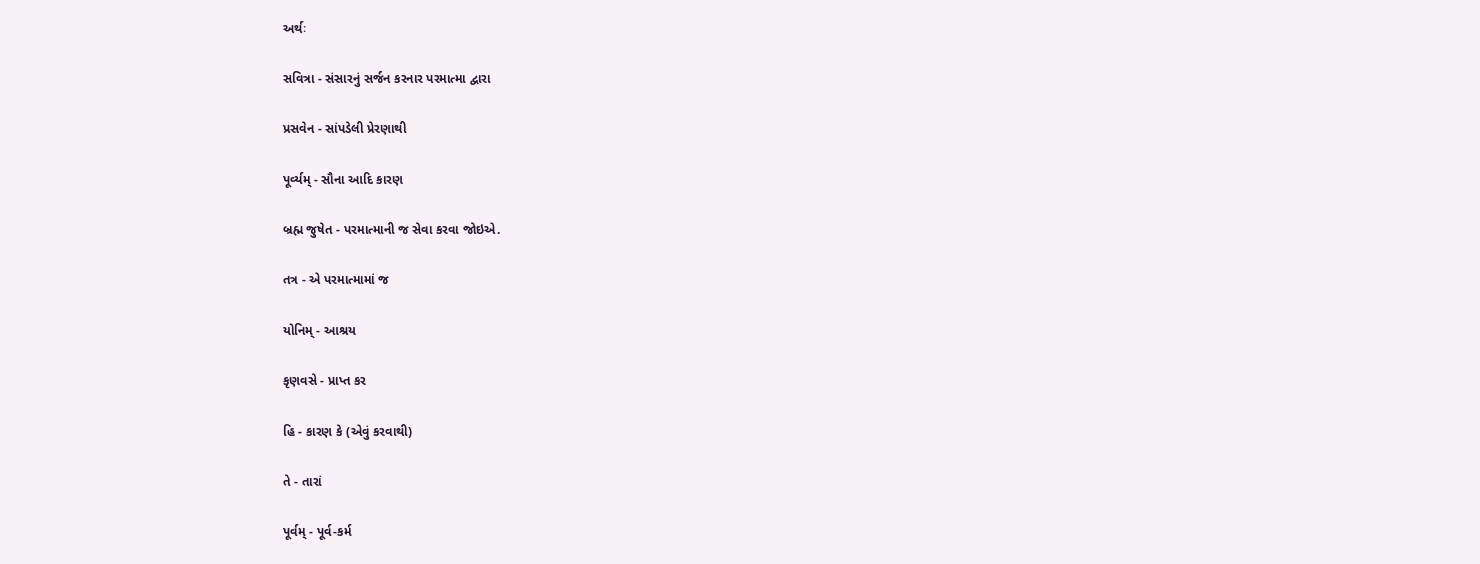અર્થઃ

સવિત્રા - સંસારનું સર્જન કરનાર પરમાત્મા દ્વારા

પ્રસવેન - સાંપડેલી પ્રેરણાથી

પૂર્વ્યમ્ - સૌના આદિ કારણ

બ્રહ્મ જુષેત - પરમાત્માની જ સેવા કરવા જોઇએ.

તત્ર - એ પરમાત્મામાં જ

યોનિમ્ - આશ્રય

કૃણવસે - પ્રાપ્ત કર

હિ - કારણ કે (એવું કરવાથી)

તે - તારાં

પૂર્વમ્ - પૂર્વ-કર્મ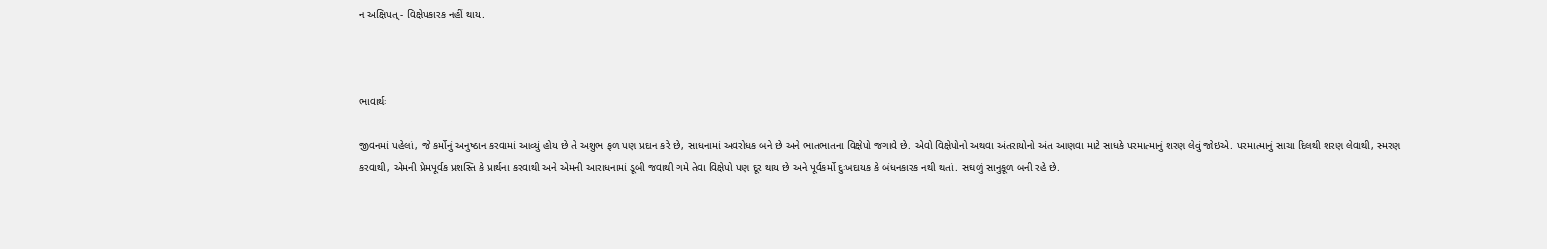ન અક્ષિપત્ - વિક્ષેપકારક નહીં થાય.



ભાવાર્થઃ

જીવનમાં પહેલાં, જે કર્મોનું અનુષ્ઠાન કરવામાં આવ્યું હોય છે તે અશુભ ફળ પણ પ્રદાન કરે છે, સાધનામાં અવરોધક બને છે અને ભાતભાતના વિક્ષેપો જગાવે છે. એવો વિક્ષેપોનો અથવા અંતરાયોનો અંત આણવા માટે સાધકે પરમાત્માનું શરણ લેવું જોઇએ. પરમાત્માનું સાચા દિલથી શરણ લેવાથી, સ્મરણ કરવાથી, એમની પ્રેમપૂર્વક પ્રશસ્તિ કે પ્રાર્થના કરવાથી અને એમની આરાધનામાં ડૂબી જવાથી ગમે તેવા વિક્ષેપો પણ દૂર થાય છે અને પૂર્વકર્મો દુઃખદાયક કે બંધનકારક નથી થતાં. સઘળું સાનુકૂળ બની રહે છે.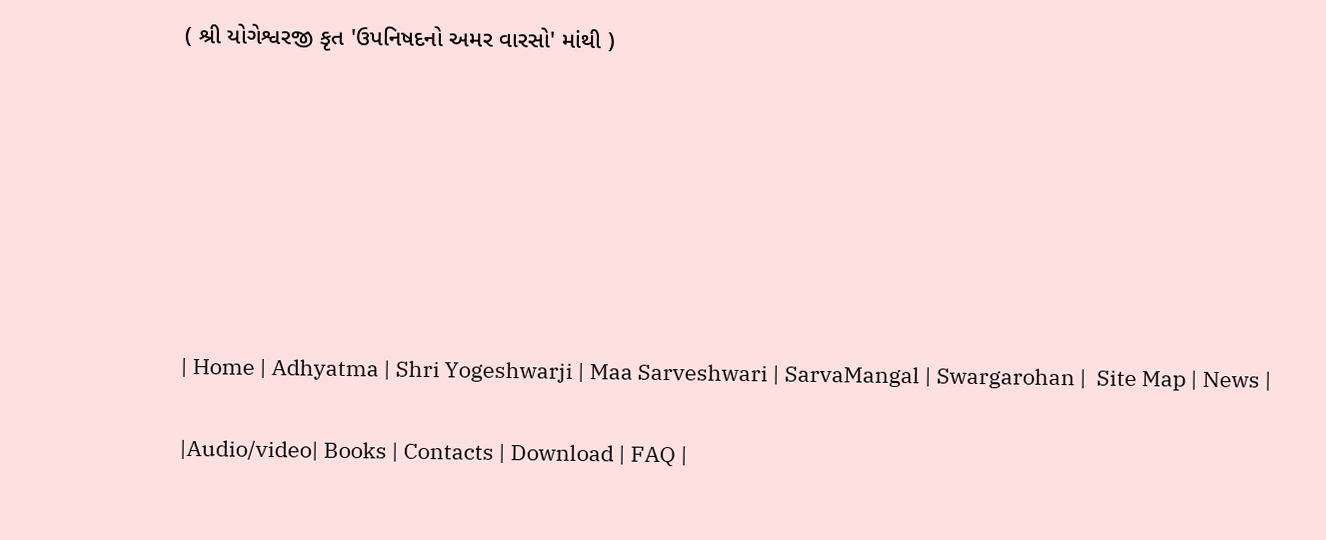( શ્રી યોગેશ્વરજી કૃત 'ઉપનિષદનો અમર વારસો' માંથી )







| Home | Adhyatma | Shri Yogeshwarji | Maa Sarveshwari | SarvaMangal | Swargarohan |  Site Map | News |

|Audio/video| Books | Contacts | Download | FAQ |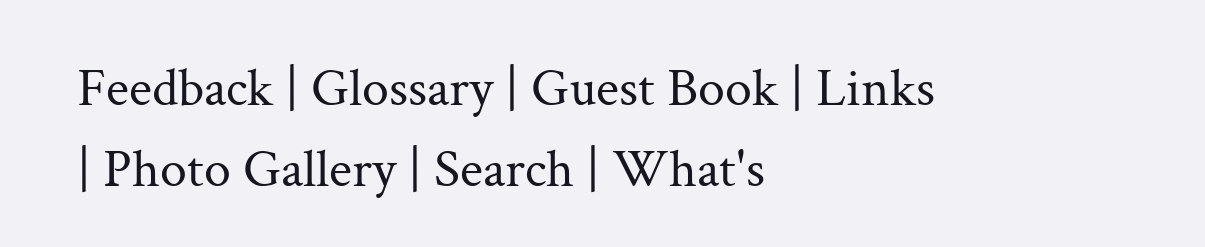Feedback | Glossary | Guest Book | Links | Photo Gallery | Search | What's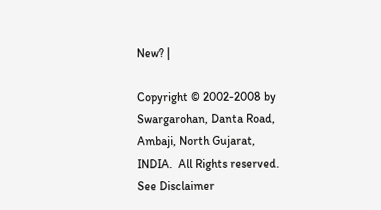New? |

Copyright © 2002-2008 by Swargarohan, Danta Road, Ambaji, North Gujarat, INDIA.  All Rights reserved. See Disclaimer